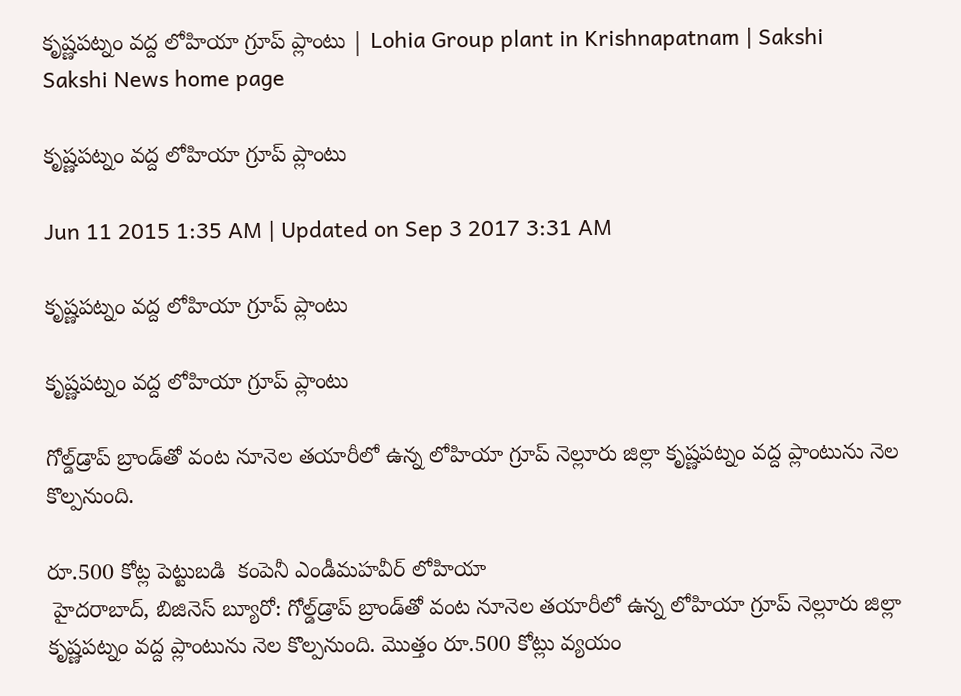కృష్ణపట్నం వద్ద లోహియా గ్రూప్ ప్లాంటు | Lohia Group plant in Krishnapatnam | Sakshi
Sakshi News home page

కృష్ణపట్నం వద్ద లోహియా గ్రూప్ ప్లాంటు

Jun 11 2015 1:35 AM | Updated on Sep 3 2017 3:31 AM

కృష్ణపట్నం వద్ద లోహియా గ్రూప్ ప్లాంటు

కృష్ణపట్నం వద్ద లోహియా గ్రూప్ ప్లాంటు

గోల్డ్‌డ్రాప్ బ్రాండ్‌తో వంట నూనెల తయారీలో ఉన్న లోహియా గ్రూప్ నెల్లూరు జిల్లా కృష్ణపట్నం వద్ద ప్లాంటును నెల కొల్పనుంది.

రూ.500 కోట్ల పెట్టుబడి  కంపెనీ ఎండీమహవీర్ లోహియా
 హైదరాబాద్, బిజినెస్ బ్యూరో: గోల్డ్‌డ్రాప్ బ్రాండ్‌తో వంట నూనెల తయారీలో ఉన్న లోహియా గ్రూప్ నెల్లూరు జిల్లా కృష్ణపట్నం వద్ద ప్లాంటును నెల కొల్పనుంది. మొత్తం రూ.500 కోట్లు వ్యయం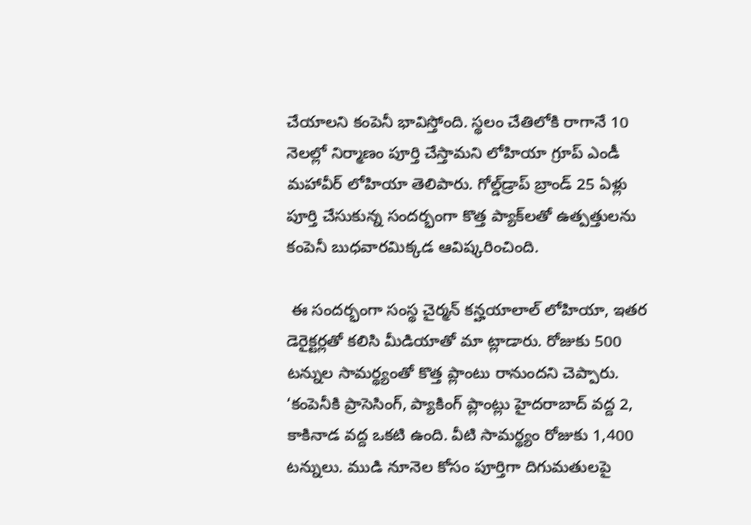చేయాలని కంపెనీ భావిస్తోంది. స్థలం చేతిలోకి రాగానే 10 నెలల్లో నిర్మాణం పూర్తి చేస్తామని లోహియా గ్రూప్ ఎండీ మహావీర్ లోహియా తెలిపారు. గోల్డ్‌డ్రాప్ బ్రాండ్ 25 ఏళ్లు పూర్తి చేసుకున్న సందర్భంగా కొత్త ప్యాక్‌లతో ఉత్పత్తులను కంపెనీ బుధవారమిక్కడ ఆవిష్కరించింది.

 ఈ సందర్భంగా సంస్థ చైర్మన్ కన్హయాలాల్ లోహియా, ఇతర డెరైక్టర్లతో కలిసి మీడియాతో మా ట్లాడారు. రోజుకు 500 టన్నుల సామర్థ్యంతో కొత్త ప్లాంటు రానుందని చెప్పారు. ‘కంపెనీకి ప్రాసెసింగ్, ప్యాకింగ్ ప్లాంట్లు హైదరాబాద్ వద్ద 2, కాకినాడ వద్ద ఒకటి ఉంది. వీటి సామర్థ్యం రోజుకు 1,400 టన్నులు. ముడి నూనెల కోసం పూర్తిగా దిగుమతులపై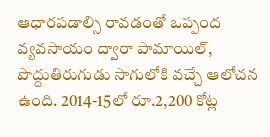ఆధారపడాల్సి రావడంతో ఒప్పంద వ్యవసాయం ద్వారా పామాయిల్, పొద్దుతిరుగుడు సాగులోకి వచ్చే ఆలోచన ఉంది. 2014-15లో రూ.2,200 కోట్ల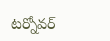టర్నోవర్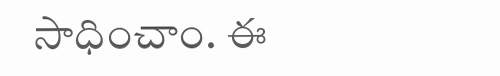సాధించాం. ఈ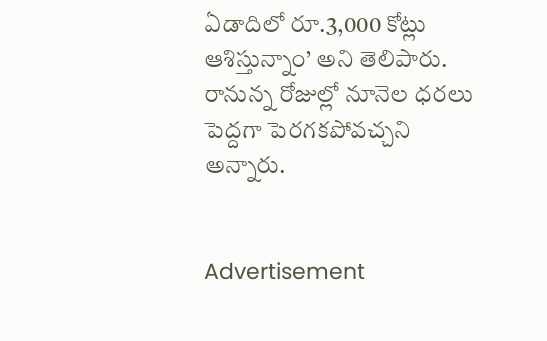ఏడాదిలో రూ.3,000 కోట్లు ఆశిస్తున్నాం’ అని తెలిపారు. రానున్న రోజుల్లో నూనెల ధరలు పెద్దగా పెరగకపోవచ్చని అన్నారు.


Advertisement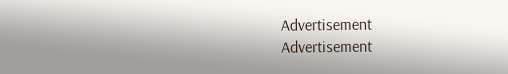Advertisement
Advertisement